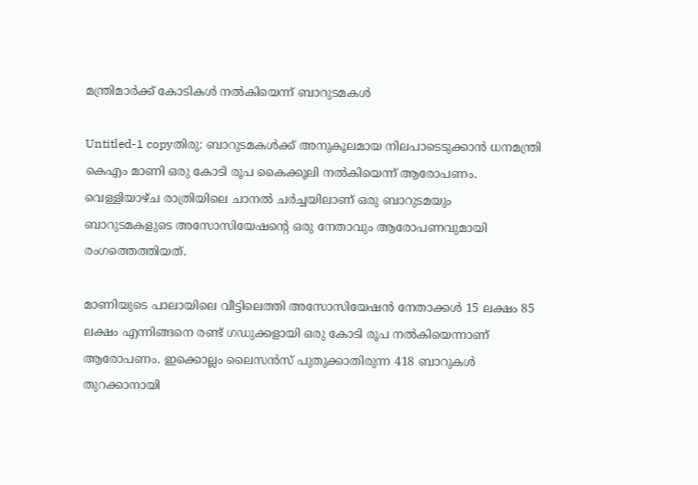മന്ത്രിമാര്‍ക്ക്‌ കോടികള്‍ നല്‍കിയെന്ന്‌ ബാറുടമകള്‍

Untitled-1 copyതിരു: ബാറുടമകള്‍ക്ക്‌ അനുകൂലമായ നിലപാടെടുക്കാന്‍ ധനമന്ത്രി കെഎം മാണി ഒരു കോടി രൂപ കൈക്കൂലി നല്‍കിയെന്ന്‌ ആരോപണം. വെള്ളിയാഴ്‌ച രാത്രിയിലെ ചാനല്‍ ചര്‍ച്ചയിലാണ്‌ ഒരു ബാറുടമയും ബാറുടമകളുടെ അസോസിയേഷന്റെ ഒരു നേതാവും ആരോപണവുമായി രംഗത്തെത്തിയത്‌.

മാണിയുടെ പാലായിലെ വീട്ടിലെത്തി അസോസിയേഷന്‍ നേതാക്കള്‍ 15 ലക്ഷം 85 ലക്ഷം എന്നിങ്ങനെ രണ്ട്‌ ഗഡുക്കളായി ഒരു കോടി രൂപ നല്‍കിയെന്നാണ്‌ ആരോപണം. ഇക്കൊല്ലം ലൈസന്‍സ്‌ പുതുക്കാതിരുന്ന 418 ബാറുകള്‍ തുറക്കാനായി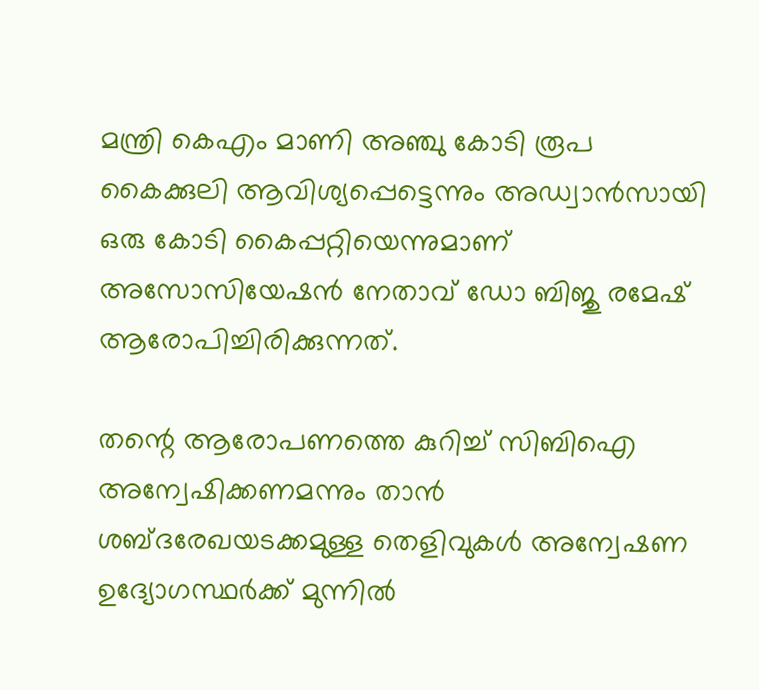മന്ത്രി കെഎം മാണി അഞ്ചു കോടി രൂപ കൈക്കുലി ആവിശ്യപ്പെട്ടെന്നും അഡ്വാന്‍സായി ഒരു കോടി കൈപ്പറ്റിയെന്നുമാണ്‌ അസോസിയേഷന്‍ നേതാവ്‌ ഡോ ബിജു രമേഷ്‌ ആരോപിച്ചിരിക്കുന്നത്‌.

തന്റെ ആരോപണത്തെ കുറിച്ച്‌ സിബിഐ അന്വേഷിക്കണമന്നും താന്‍ ശബ്ദരേഖയടക്കമുള്ള തെളിവുകള്‍ അന്വേഷണ ഉദ്യോഗസ്ഥര്‍ക്ക്‌ മുന്നില്‍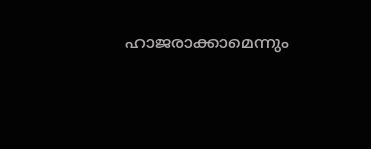ഹാജരാക്കാമെന്നും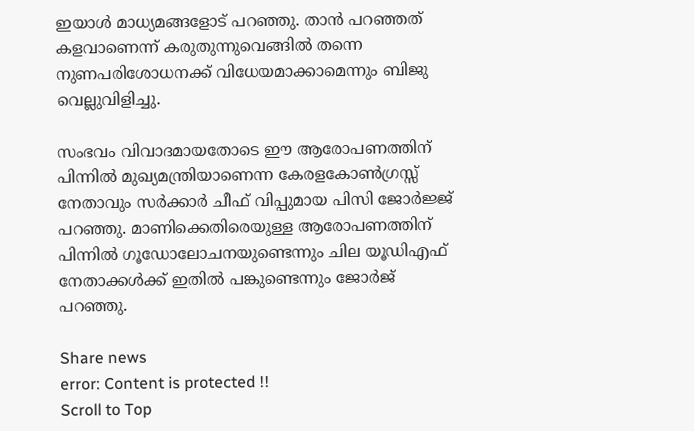ഇയാള്‍ മാധ്യമങ്ങളോട്‌ പറഞ്ഞു. താന്‍ പറഞ്ഞത്‌ കളവാണെന്ന്‌ കരുതുന്നുവെങ്ങില്‍ തന്നെ നുണപരിശോധനക്ക്‌ വിധേയമാക്കാമെന്നും ബിജു വെല്ലുവിളിച്ചു.

സംഭവം വിവാദമായതോടെ ഈ ആരോപണത്തിന്‌ പിന്നില്‍ മുഖ്യമന്ത്രിയാണെന്ന കേരളകോണ്‍ഗ്രസ്സ്‌ നേതാവും സര്‍ക്കാര്‍ ചീഫ്‌ വിപ്പുമായ പിസി ജോര്‍ജ്ജ്‌ പറഞ്ഞു. മാണിക്കെതിരെയുള്ള ആരോപണത്തിന്‌ പിന്നില്‍ ഗൂഡോലോചനയുണ്ടെന്നും ചില യൂഡിഎഫ്‌ നേതാക്കള്‍ക്ക്‌ ഇതില്‍ പങ്കുണ്ടെന്നും ജോര്‍ജ്‌ പറഞ്ഞു.

Share news
error: Content is protected !!
Scroll to Top